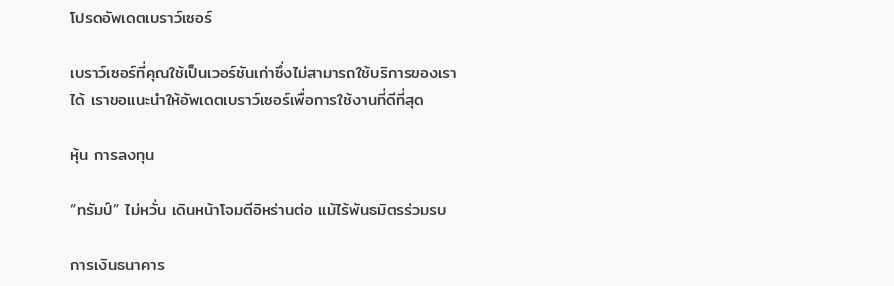โปรดอัพเดตเบราว์เซอร์

เบราว์เซอร์ที่คุณใช้เป็นเวอร์ชันเก่าซึ่งไม่สามารถใช้บริการของเราได้ เราขอแนะนำให้อัพเดตเบราว์เซอร์เพื่อการใช้งานที่ดีที่สุด

หุ้น การลงทุน

“ทรัมป์” ไม่หวั่น เดินหน้าโจมตีอิหร่านต่อ แม้ไร้พันธมิตรร่วมรบ

การเงินธนาคาร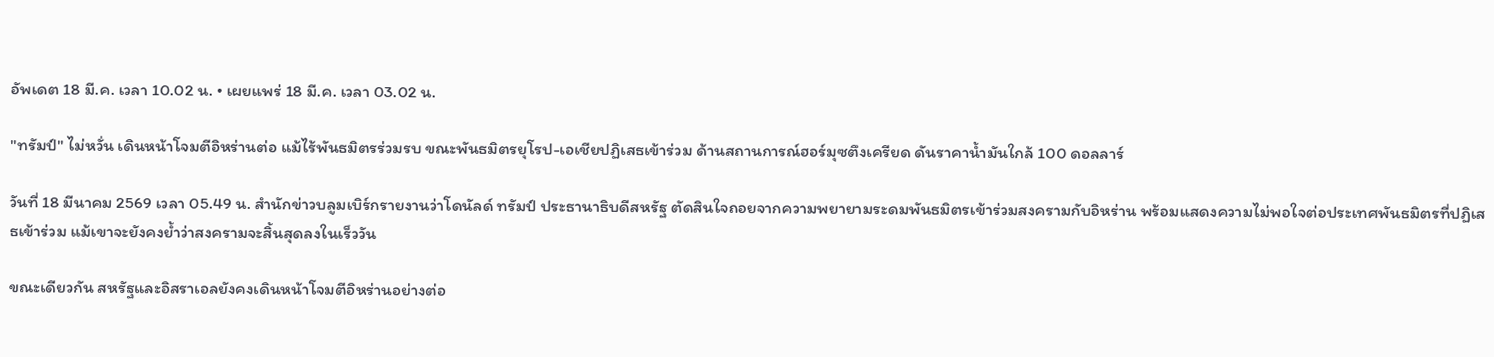อัพเดต 18 มี.ค. เวลา 10.02 น. • เผยแพร่ 18 มี.ค. เวลา 03.02 น.

"ทรัมป์" ไม่หวั่น เดินหน้าโจมตีอิหร่านต่อ แม้ไร้พันธมิตรร่วมรบ ขณะพันธมิตรยุโรป-เอเชียปฏิเสธเข้าร่วม ด้านสถานการณ์ฮอร์มุซตึงเครียด ดันราคาน้ำมันใกล้ 100 ดอลลาร์

วันที่ 18 มีนาคม 2569 เวลา 05.49 น. สำนักข่าวบลูมเบิร์กรายงานว่าโดนัลด์ ทรัมป์ ประธานาธิบดีสหรัฐ ตัดสินใจถอยจากความพยายามระดมพันธมิตรเข้าร่วมสงครามกับอิหร่าน พร้อมแสดงความไม่พอใจต่อประเทศพันธมิตรที่ปฏิเสธเข้าร่วม แม้เขาจะยังคงย้ำว่าสงครามจะสิ้นสุดลงในเร็ววัน

ขณะเดียวกัน สหรัฐและอิสราเอลยังคงเดินหน้าโจมตีอิหร่านอย่างต่อ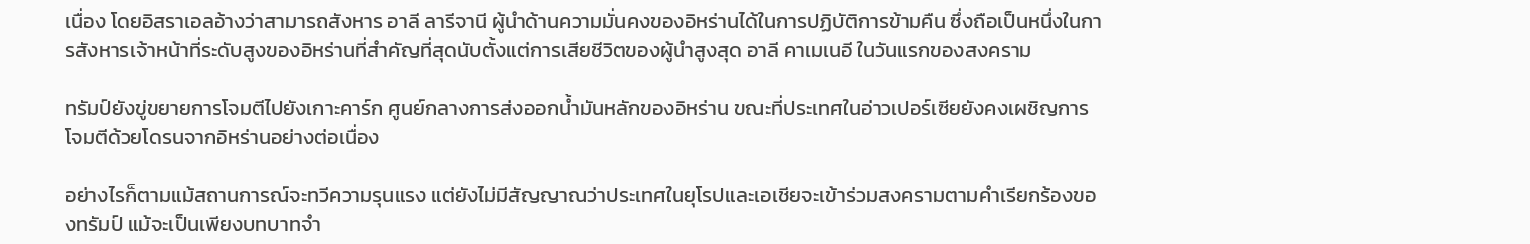เนื่อง โดยอิสราเอลอ้างว่าสามารถสังหาร อาลี ลารีจานี ผู้นำด้านความมั่นคงของอิหร่านได้ในการปฏิบัติการข้ามคืน ซึ่งถือเป็นหนึ่งในการสังหารเจ้าหน้าที่ระดับสูงของอิหร่านที่สำคัญที่สุดนับตั้งแต่การเสียชีวิตของผู้นำสูงสุด อาลี คาเมเนอี ในวันแรกของสงคราม

ทรัมป์ยังขู่ขยายการโจมตีไปยังเกาะคาร์ก ศูนย์กลางการส่งออกน้ำมันหลักของอิหร่าน ขณะที่ประเทศในอ่าวเปอร์เซียยังคงเผชิญการโจมตีด้วยโดรนจากอิหร่านอย่างต่อเนื่อง

อย่างไรก็ตามแม้สถานการณ์จะทวีความรุนแรง แต่ยังไม่มีสัญญาณว่าประเทศในยุโรปและเอเชียจะเข้าร่วมสงครามตามคำเรียกร้องของทรัมป์ แม้จะเป็นเพียงบทบาทจำ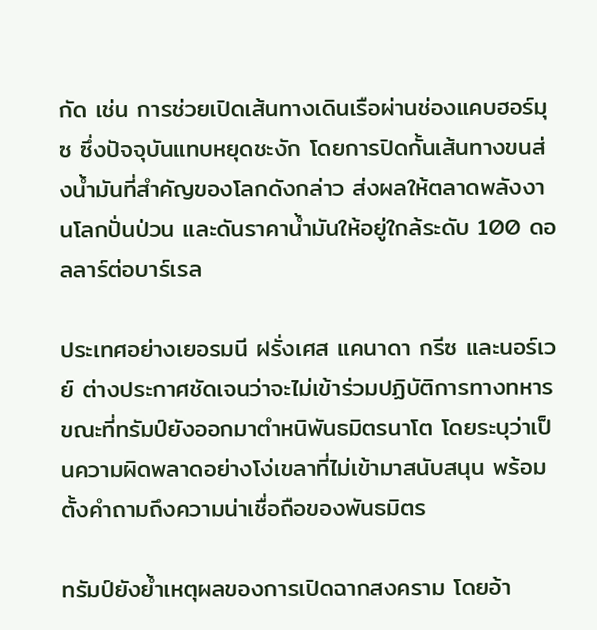กัด เช่น การช่วยเปิดเส้นทางเดินเรือผ่านช่องแคบฮอร์มุซ ซึ่งปัจจุบันแทบหยุดชะงัก โดยการปิดกั้นเส้นทางขนส่งน้ำมันที่สำคัญของโลกดังกล่าว ส่งผลให้ตลาดพลังงานโลกปั่นป่วน และดันราคาน้ำมันให้อยู่ใกล้ระดับ 100 ดอลลาร์ต่อบาร์เรล

ประเทศอย่างเยอรมนี ฝรั่งเศส แคนาดา กรีซ และนอร์เวย์ ต่างประกาศชัดเจนว่าจะไม่เข้าร่วมปฏิบัติการทางทหาร ขณะที่ทรัมป์ยังออกมาตำหนิพันธมิตรนาโต โดยระบุว่าเป็นความผิดพลาดอย่างโง่เขลาที่ไม่เข้ามาสนับสนุน พร้อมตั้งคำถามถึงความน่าเชื่อถือของพันธมิตร

ทรัมป์ยังย้ำเหตุผลของการเปิดฉากสงคราม โดยอ้า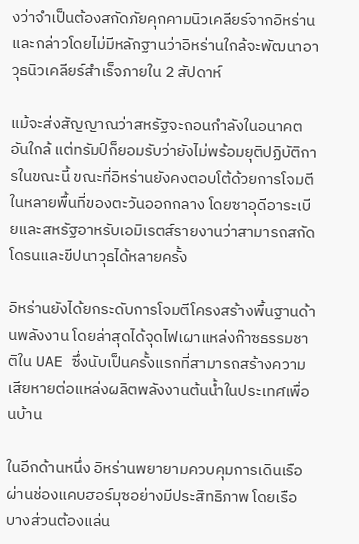งว่าจำเป็นต้องสกัดภัยคุกคามนิวเคลียร์จากอิหร่าน และกล่าวโดยไม่มีหลักฐานว่าอิหร่านใกล้จะพัฒนาอาวุธนิวเคลียร์สำเร็จภายใน 2 สัปดาห์

แม้จะส่งสัญญาณว่าสหรัฐจะถอนกำลังในอนาคตอันใกล้ แต่ทรัมป์ก็ยอมรับว่ายังไม่พร้อมยุติปฏิบัติการในขณะนี้ ขณะที่อิหร่านยังคงตอบโต้ด้วยการโจมตีในหลายพื้นที่ของตะวันออกกลาง โดยซาอุดีอาระเบียและสหรัฐอาหรับเอมิเรตส์รายงานว่าสามารถสกัดโดรนและขีปนาวุธได้หลายครั้ง

อิหร่านยังได้ยกระดับการโจมตีโครงสร้างพื้นฐานด้านพลังงาน โดยล่าสุดได้จุดไฟเผาแหล่งก๊าซธรรมชาติใน UAE ซึ่งนับเป็นครั้งแรกที่สามารถสร้างความเสียหายต่อแหล่งผลิตพลังงานต้นน้ำในประเทศเพื่อนบ้าน

ในอีกด้านหนึ่ง อิหร่านพยายามควบคุมการเดินเรือผ่านช่องแคบฮอร์มุซอย่างมีประสิทธิภาพ โดยเรือบางส่วนต้องแล่น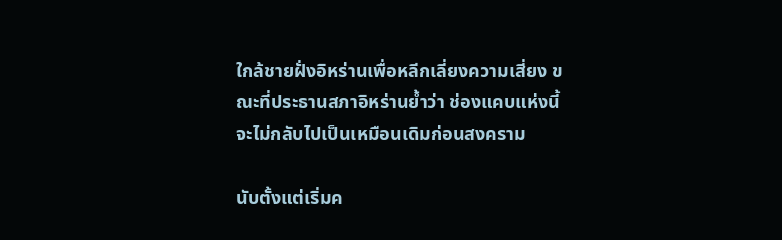ใกล้ชายฝั่งอิหร่านเพื่อหลีกเลี่ยงความเสี่ยง ขณะที่ประธานสภาอิหร่านย้ำว่า ช่องแคบแห่งนี้จะไม่กลับไปเป็นเหมือนเดิมก่อนสงคราม

นับตั้งแต่เริ่มค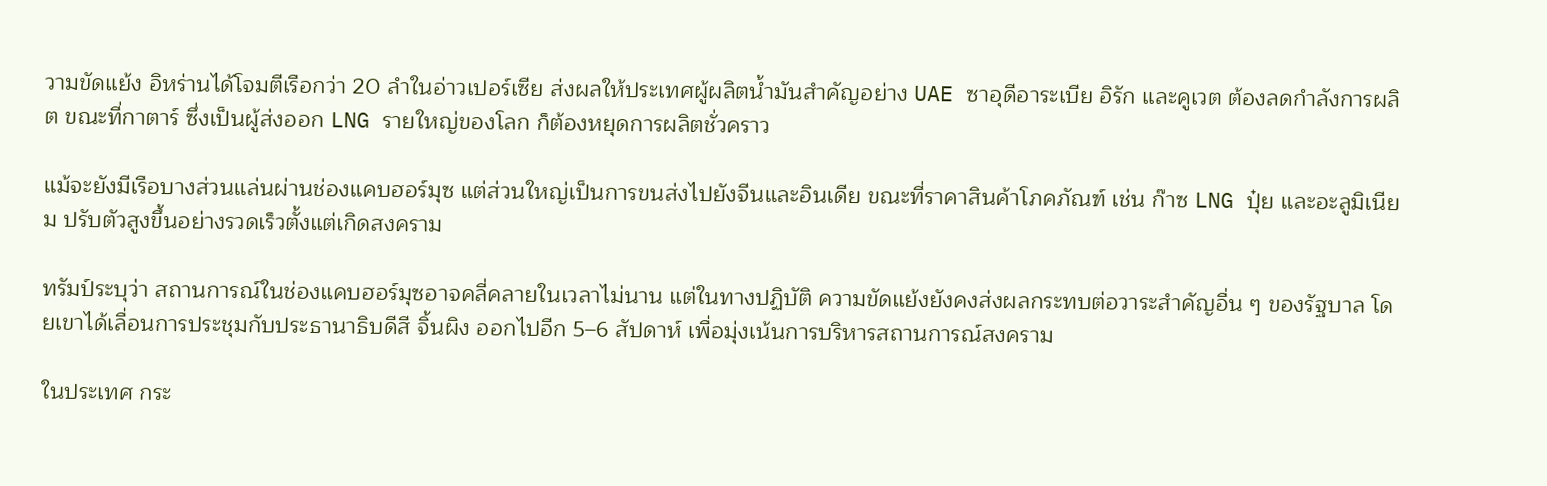วามขัดแย้ง อิหร่านได้โจมตีเรือกว่า 20 ลำในอ่าวเปอร์เซีย ส่งผลให้ประเทศผู้ผลิตน้ำมันสำคัญอย่าง UAE ซาอุดีอาระเบีย อิรัก และคูเวต ต้องลดกำลังการผลิต ขณะที่กาตาร์ ซึ่งเป็นผู้ส่งออก LNG รายใหญ่ของโลก ก็ต้องหยุดการผลิตชั่วคราว

แม้จะยังมีเรือบางส่วนแล่นผ่านช่องแคบฮอร์มุซ แต่ส่วนใหญ่เป็นการขนส่งไปยังจีนและอินเดีย ขณะที่ราคาสินค้าโภคภัณฑ์ เช่น ก๊าซ LNG ปุ๋ย และอะลูมิเนียม ปรับตัวสูงขึ้นอย่างรวดเร็วตั้งแต่เกิดสงคราม

ทรัมป์ระบุว่า สถานการณ์ในช่องแคบฮอร์มุซอาจคลี่คลายในเวลาไม่นาน แต่ในทางปฏิบัติ ความขัดแย้งยังคงส่งผลกระทบต่อวาระสำคัญอื่น ๆ ของรัฐบาล โดยเขาได้เลื่อนการประชุมกับประธานาธิบดีสี จิ้นผิง ออกไปอีก 5–6 สัปดาห์ เพื่อมุ่งเน้นการบริหารสถานการณ์สงคราม

ในประเทศ กระ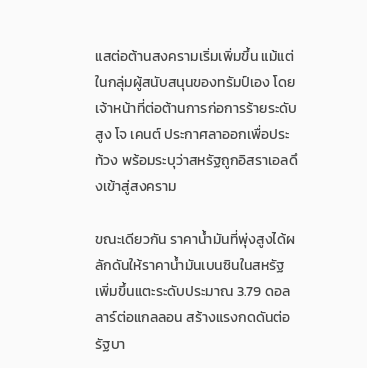แสต่อต้านสงครามเริ่มเพิ่มขึ้น แม้แต่ในกลุ่มผู้สนับสนุนของทรัมป์เอง โดยเจ้าหน้าที่ต่อต้านการก่อการร้ายระดับสูง โจ เคนต์ ประกาศลาออกเพื่อประท้วง พร้อมระบุว่าสหรัฐถูกอิสราเอลดึงเข้าสู่สงคราม

ขณะเดียวกัน ราคาน้ำมันที่พุ่งสูงได้ผลักดันให้ราคาน้ำมันเบนซินในสหรัฐเพิ่มขึ้นแตะระดับประมาณ 3.79 ดอลลาร์ต่อแกลลอน สร้างแรงกดดันต่อรัฐบา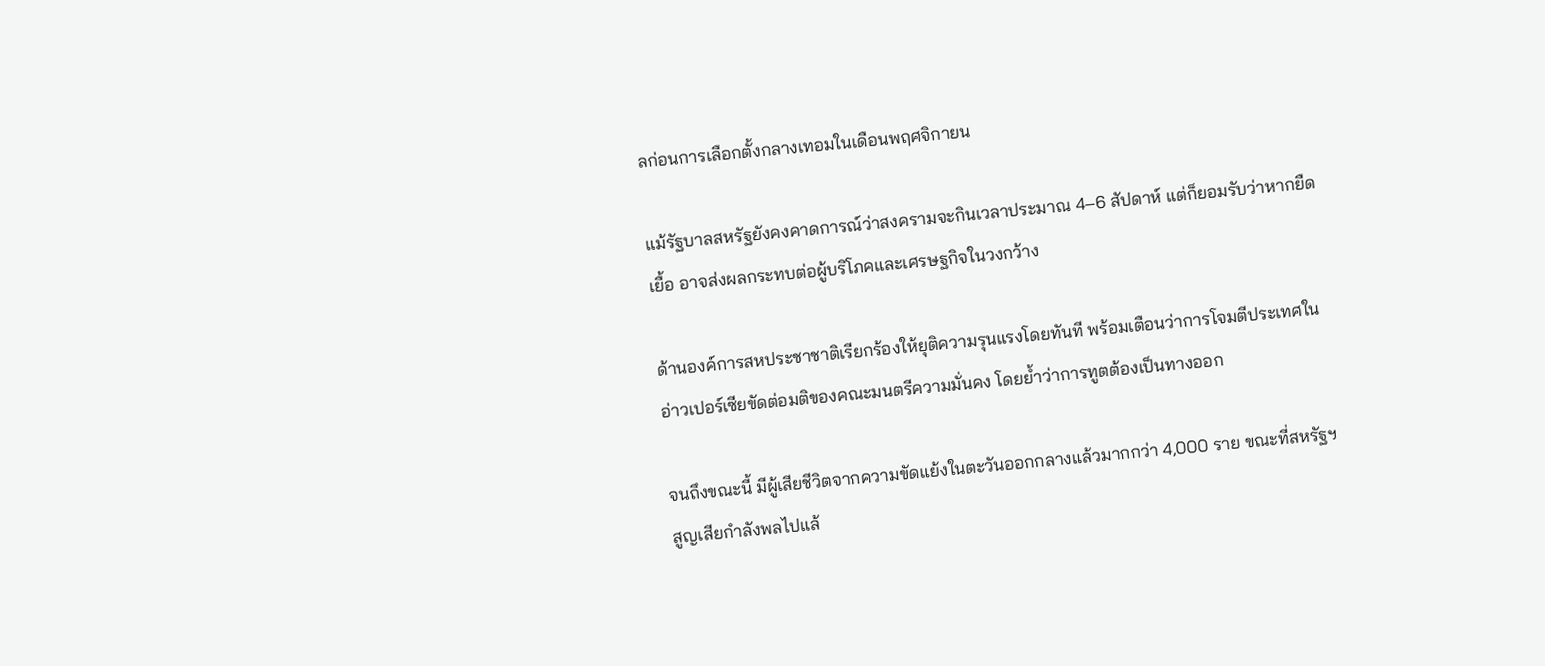ลก่อนการเลือกตั้งกลางเทอมในเดือนพฤศจิกายน

แม้รัฐบาลสหรัฐยังคงคาดการณ์ว่าสงครามจะกินเวลาประมาณ 4–6 สัปดาห์ แต่ก็ยอมรับว่าหากยืดเยื้อ อาจส่งผลกระทบต่อผู้บริโภคและเศรษฐกิจในวงกว้าง

ด้านองค์การสหประชาชาติเรียกร้องให้ยุติความรุนแรงโดยทันที พร้อมเตือนว่าการโจมตีประเทศในอ่าวเปอร์เซียขัดต่อมติของคณะมนตรีความมั่นคง โดยย้ำว่าการทูตต้องเป็นทางออก

จนถึงขณะนี้ มีผู้เสียชีวิตจากความขัดแย้งในตะวันออกกลางแล้วมากกว่า 4,000 ราย ขณะที่สหรัฐฯ สูญเสียกำลังพลไปแล้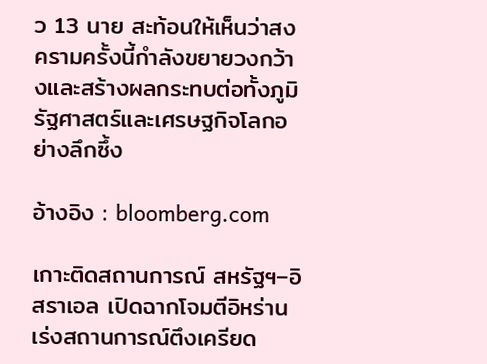ว 13 นาย สะท้อนให้เห็นว่าสงครามครั้งนี้กำลังขยายวงกว้างและสร้างผลกระทบต่อทั้งภูมิรัฐศาสตร์และเศรษฐกิจโลกอย่างลึกซึ้ง

อ้างอิง : bloomberg.com

เกาะติดสถานการณ์ สหรัฐฯ–อิสราเอล เปิดฉากโจมตีอิหร่าน เร่งสถานการณ์ตึงเครียด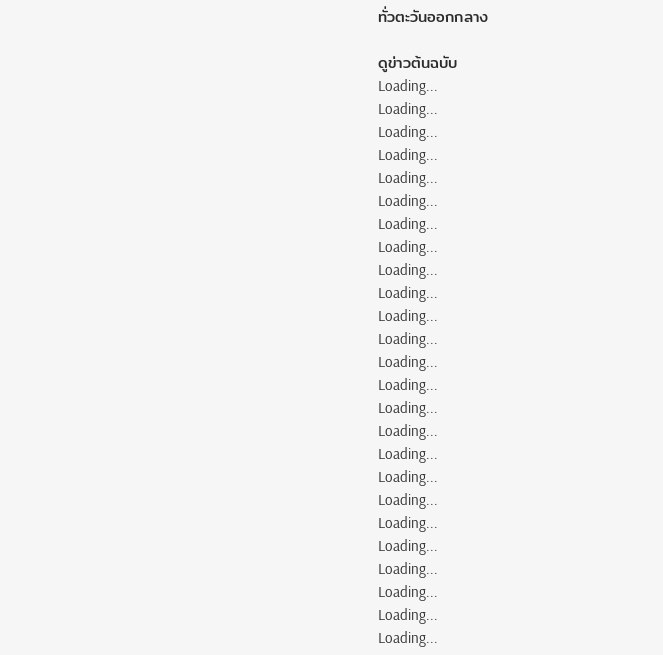ทั่วตะวันออกกลาง

ดูข่าวต้นฉบับ
Loading...
Loading...
Loading...
Loading...
Loading...
Loading...
Loading...
Loading...
Loading...
Loading...
Loading...
Loading...
Loading...
Loading...
Loading...
Loading...
Loading...
Loading...
Loading...
Loading...
Loading...
Loading...
Loading...
Loading...
Loading...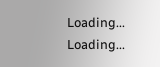Loading...
Loading...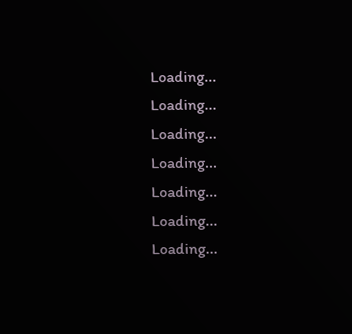Loading...
Loading...
Loading...
Loading...
Loading...
Loading...
Loading...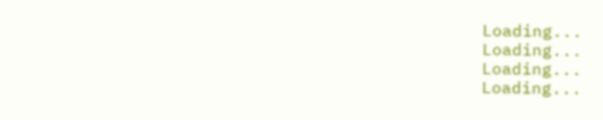Loading...
Loading...
Loading...
Loading...